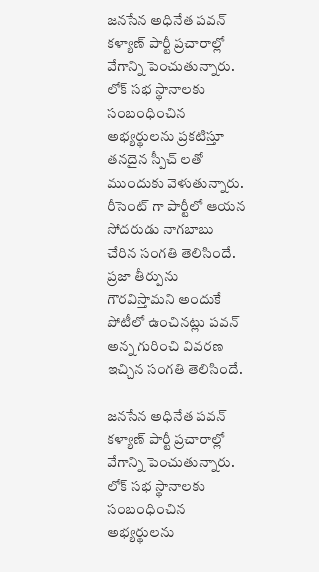జనసేన అధినేత పవన్ కళ్యాణ్ పార్టీ ప్రచారాల్లో వేగాన్ని పెంచుతున్నారు. లోక్ సభ స్థానాలకు సంబంధించిన అభ్యర్థులను ప్రకటిస్తూ తనదైన స్పీచ్ లతో ముందుకు వెళుతున్నారు. రీసెంట్ గా పార్టీలో ఆయన సోదరుడు నాగబాబు చేరిన సంగతి తెలిసిందే. ప్రజా తీర్పును గౌరవిస్తామని అందుకే పోటీలో ఉంచినట్లు పవన్ అన్న గురించి వివరణ ఇచ్చిన సంగతి తెలిసిందే.

జనసేన అధినేత పవన్ కళ్యాణ్ పార్టీ ప్రచారాల్లో వేగాన్ని పెంచుతున్నారు. లోక్ సభ స్థానాలకు సంబంధించిన అభ్యర్థులను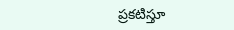ప్రకటిస్తూ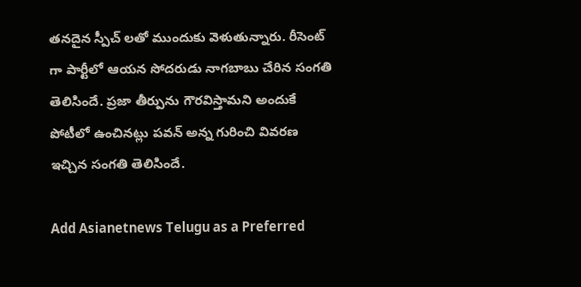తనదైన స్పీచ్ లతో ముందుకు వెళుతున్నారు. రీసెంట్ గా పార్టీలో ఆయన సోదరుడు నాగబాబు చేరిన సంగతి తెలిసిందే. ప్రజా తీర్పును గౌరవిస్తామని అందుకే పోటీలో ఉంచినట్లు పవన్ అన్న గురించి వివరణ ఇచ్చిన సంగతి తెలిసిందే.

Add Asianetnews Telugu as a Preferred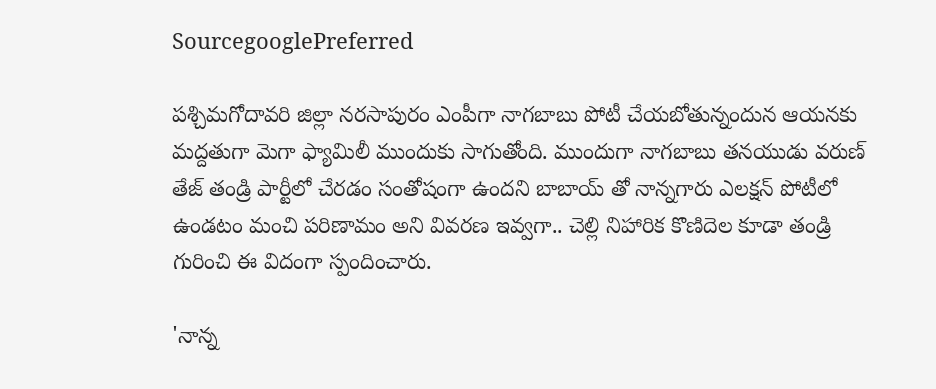SourcegooglePreferred

పశ్చిమగోదావరి జిల్లా నరసాపురం ఎంపీగా నాగబాబు పోటీ చేయబోతున్నందున ఆయనకు మద్దతుగా మెగా ఫ్యామిలీ ముందుకు సాగుతోంది. ముందుగా నాగబాబు తనయుడు వరుణ్ తేజ్ తండ్రి పార్టీలో చేరడం సంతోషంగా ఉందని బాబాయ్ తో నాన్నగారు ఎలక్షన్ పోటీలో ఉండటం మంచి పరిణామం అని వివరణ ఇవ్వగా.. చెల్లి నిహారిక కొణిదెల కూడా తండ్రి గురించి ఈ విదంగా స్పందించారు.

'నాన్న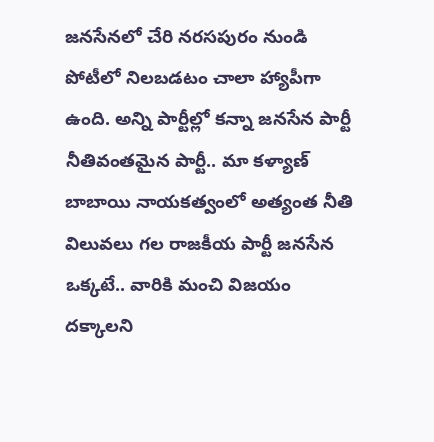జనసేనలో చేరి నరసపురం నుండి పోటీలో నిలబడటం చాలా హ్యాపీగా ఉంది. అన్ని పార్టీల్లో కన్నా జనసేన పార్టీ నీతివంతమైన పార్టీ.. మా కళ్యాణ్ బాబాయి నాయకత్వంలో అత్యంత నీతి విలువలు గల రాజకీయ పార్టీ జనసేన ఒక్కటే.. వారికి మంచి విజయం దక్కాలని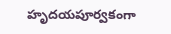హృదయపూర్వకంగా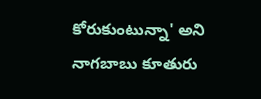కోరుకుంటున్నా' అని నాగబాబు కూతురు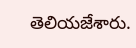తెలియజేశారు.